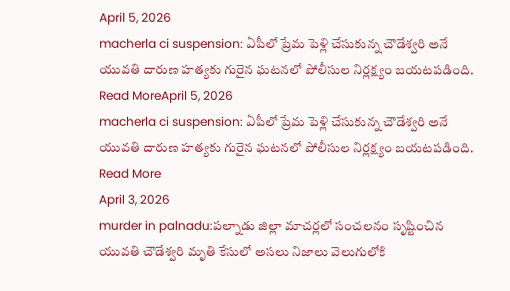April 5, 2026
macherla ci suspension: ఏపీలో ప్రేమ పెళ్లి చేసుకున్న చౌడేశ్వరి అనే యువతి దారుణ హత్యకు గురైన ఘటనలో పోలీసుల నిర్లక్ష్యం బయటపడింది.
Read MoreApril 5, 2026
macherla ci suspension: ఏపీలో ప్రేమ పెళ్లి చేసుకున్న చౌడేశ్వరి అనే యువతి దారుణ హత్యకు గురైన ఘటనలో పోలీసుల నిర్లక్ష్యం బయటపడింది.
Read More
April 3, 2026
murder in palnadu:పల్నాడు జిల్లా మాచర్లలో సంచలనం సృష్టించిన యువతి చౌడేశ్వరి మృతి కేసులో అసలు నిజాలు వెలుగులోకి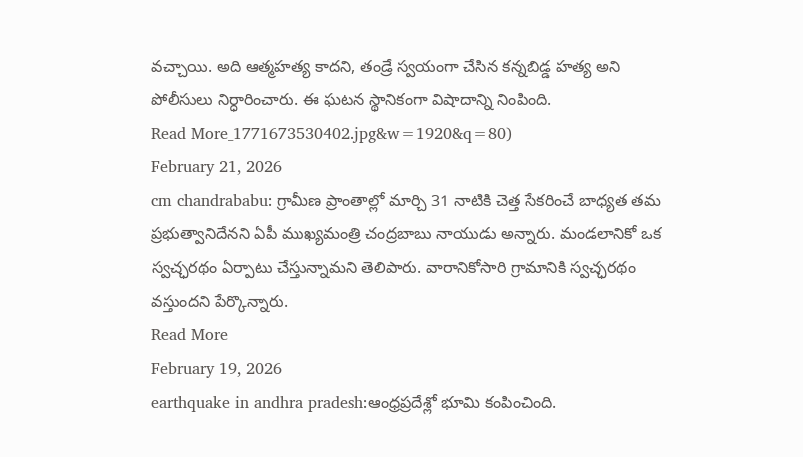వచ్చాయి. అది ఆత్మహత్య కాదని, తండ్రే స్వయంగా చేసిన కన్నబిడ్డ హత్య అని పోలీసులు నిర్ధారించారు. ఈ ఘటన స్థానికంగా విషాదాన్ని నింపింది.
Read More_1771673530402.jpg&w=1920&q=80)
February 21, 2026
cm chandrababu: గ్రామీణ ప్రాంతాల్లో మార్చి 31 నాటికి చెత్త సేకరించే బాధ్యత తమ ప్రభుత్వానిదేనని ఏపీ ముఖ్యమంత్రి చంద్రబాబు నాయుడు అన్నారు. మండలానికో ఒక స్వచ్ఛరథం ఏర్పాటు చేస్తున్నామని తెలిపారు. వారానికోసారి గ్రామానికి స్వచ్ఛరథం వస్తుందని పేర్కొన్నారు.
Read More
February 19, 2026
earthquake in andhra pradesh:ఆంధ్రప్రదేశ్లో భూమి కంపించింది.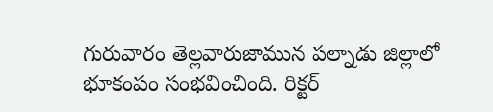గురువారం తెల్లవారుజామున పల్నాడు జిల్లాలో భూకంపం సంభవించింది. రిక్టర్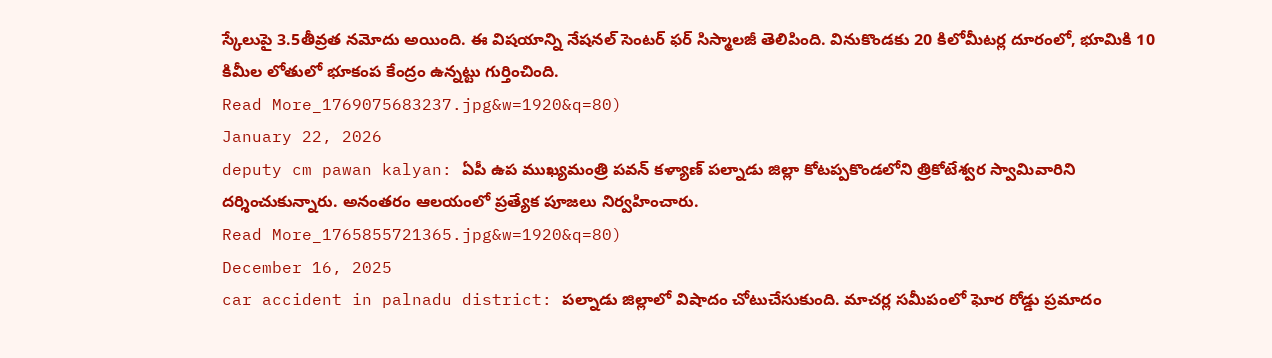స్కేలుపై 3.5తీవ్రత నమోదు అయింది. ఈ విషయాన్ని నేషనల్ సెంటర్ ఫర్ సిస్మాలజీ తెలిపింది. వినుకొండకు 20 కిలోమీటర్ల దూరంలో, భూమికి 10 కిమీల లోతులో భూకంప కేంద్రం ఉన్నట్టు గుర్తించింది.
Read More_1769075683237.jpg&w=1920&q=80)
January 22, 2026
deputy cm pawan kalyan: ఏపీ ఉప ముఖ్యమంత్రి పవన్ కళ్యాణ్ పల్నాడు జిల్లా కోటప్పకొండలోని త్రికోటేశ్వర స్వామివారిని దర్శించుకున్నారు. అనంతరం ఆలయంలో ప్రత్యేక పూజలు నిర్వహించారు.
Read More_1765855721365.jpg&w=1920&q=80)
December 16, 2025
car accident in palnadu district: పల్నాడు జిల్లాలో విషాదం చోటుచేసుకుంది. మాచర్ల సమీపంలో ఘోర రోడ్డు ప్రమాదం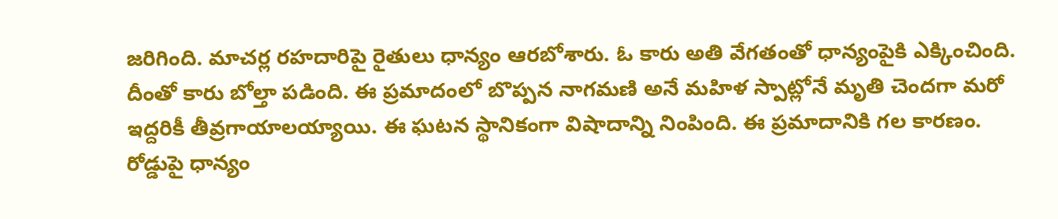జరిగింది. మాచర్ల రహదారిపై రైతులు ధాన్యం ఆరబోశారు. ఓ కారు అతి వేగతంతో ధాన్యంపైకి ఎక్కించింది. దీంతో కారు బోల్తా పడింది. ఈ ప్రమాదంలో బొప్పన నాగమణి అనే మహిళ స్పాట్లోనే మృతి చెందగా మరో ఇద్దరికీ తీవ్రగాయాలయ్యాయి. ఈ ఘటన స్థానికంగా విషాదాన్ని నింపింది. ఈ ప్రమాదానికి గల కారణం. రోడ్డుపై ధాన్యం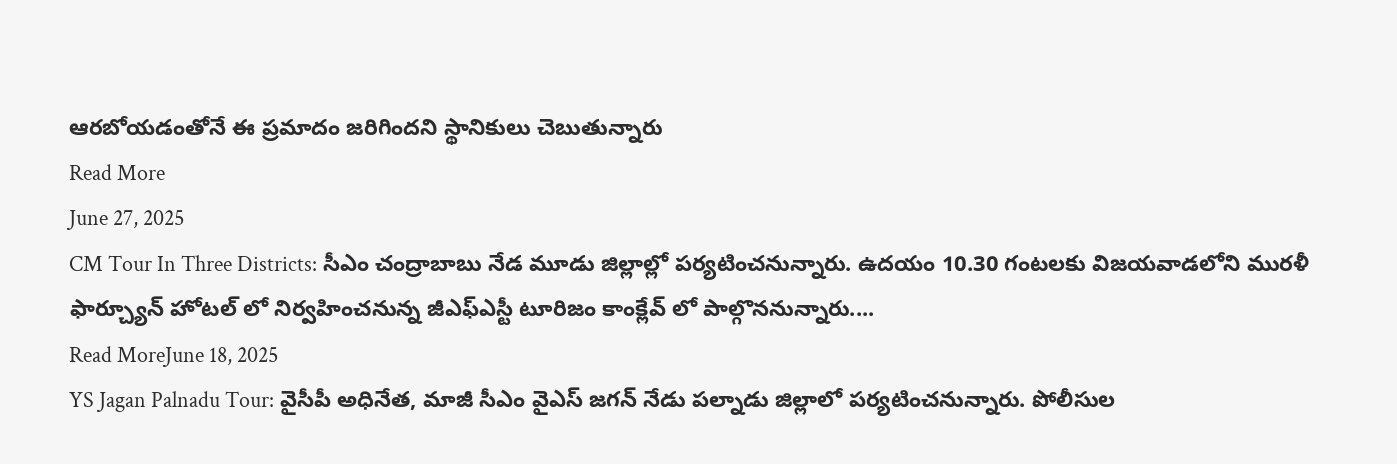ఆరబోయడంతోనే ఈ ప్రమాదం జరిగిందని స్థానికులు చెబుతున్నారు
Read More
June 27, 2025
CM Tour In Three Districts: సీఎం చంద్రాబాబు నేడ మూడు జిల్లాల్లో పర్యటించనున్నారు. ఉదయం 10.30 గంటలకు విజయవాడలోని మురళీ ఫార్చ్యూన్ హోటల్ లో నిర్వహించనున్న జీఎఫ్ఎస్టీ టూరిజం కాంక్లేవ్ లో పాల్గొననున్నారు....
Read MoreJune 18, 2025
YS Jagan Palnadu Tour: వైసీపీ అధినేత, మాజీ సీఎం వైఎస్ జగన్ నేడు పల్నాడు జిల్లాలో పర్యటించనున్నారు. పోలీసుల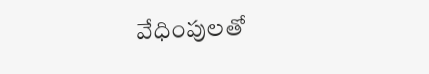వేధింపులతో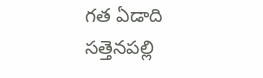గత ఏడాది సత్తెనపల్లి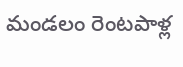మండలం రెంటపాళ్ల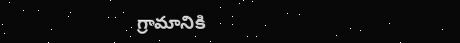గ్రామానికి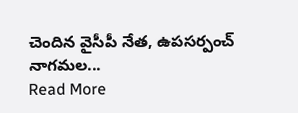చెందిన వైసీపీ నేత, ఉపసర్పంచ్ నాగమల...
Read More